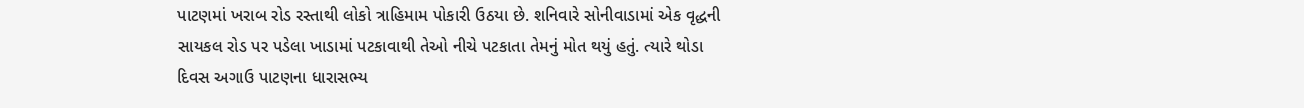પાટણમાં ખરાબ રોડ રસ્તાથી લોકો ત્રાહિમામ પોકારી ઉઠયા છે. શનિવારે સોનીવાડામાં એક વૃદ્ધની સાયકલ રોડ પર પડેલા ખાડામાં પટકાવાથી તેઓ નીચે પટકાતા તેમનું મોત થયું હતું. ત્યારે થોડા દિવસ અગાઉ પાટણના ધારાસભ્ય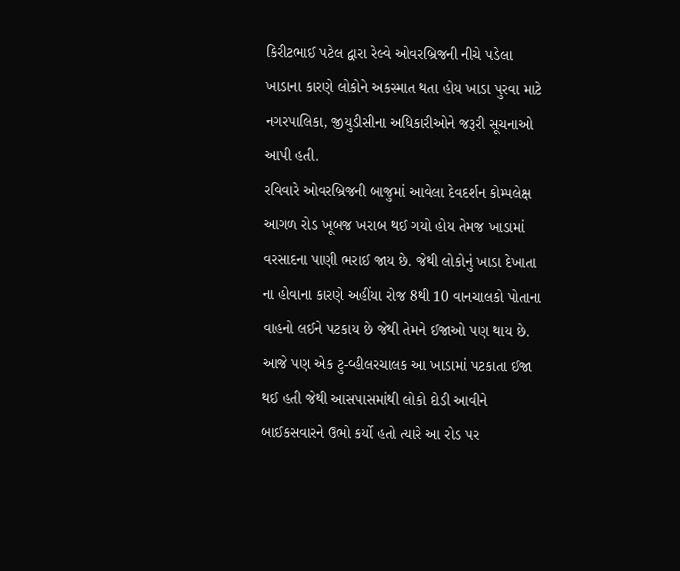કિરીટભાઈ પટેલ દ્વારા રેલ્વે ઓવરબ્રિજની નીચે પડેલા ખાડાના કારણે લોકોને અકસ્માત થતા હોય ખાડા પુરવા માટે નગરપાલિકા, જીયુડીસીના અધિકારીઓને જરૂરી સૂચનાઓ આપી હતી.
રવિવારે ઓવરબ્રિજની બાજુમાં આવેલા દેવદર્શન કોમ્પલેક્ષ આગળ રોડ ખૂબજ ખરાબ થઈ ગયો હોય તેમજ ખાડામાં વરસાદના પાણી ભરાઈ જાય છે. જેથી લોકોનું ખાડા દેખાતા ના હોવાના કારણે અહીંયા રોજ 8થી 10 વાનચાલકો પોતાના વાહનો લઈને પટકાય છે જેથી તેમને ઈજાઓ પણ થાય છે. આજે પણ એક ટુ-વ્હીલરચાલક આ ખાડામાં પટકાતા ઈજા થઈ હતી જેથી આસપાસમાંથી લોકો દોડી આવીને બાઈકસવારને ઉભો કર્યો હતો ત્યારે આ રોડ પર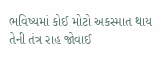ભવિષ્યમાં કોઈ મોટો અકસ્માત થાય તેની તંત્ર રાહ જોવાઈ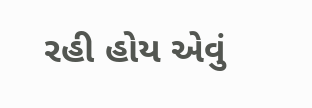રહી હોય એવું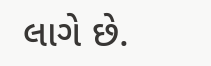લાગે છે.